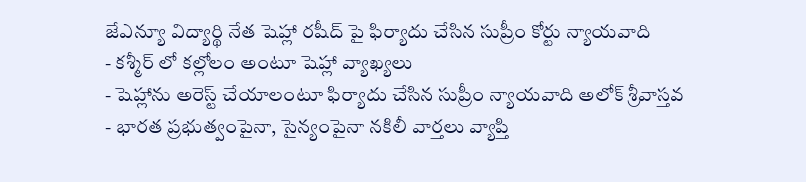జేఎన్యూ విద్యార్థి నేత షెహ్లా రషీద్ పై ఫిర్యాదు చేసిన సుప్రీం కోర్టు న్యాయవాది
- కశ్మీర్ లో కల్లోలం అంటూ షెహ్లా వ్యాఖ్యలు
- షెహ్లాను అరెస్ట్ చేయాలంటూ ఫిర్యాదు చేసిన సుప్రీం న్యాయవాది అలోక్ శ్రీవాస్తవ
- భారత ప్రభుత్వంపైనా, సైన్యంపైనా నకిలీ వార్తలు వ్యాప్తి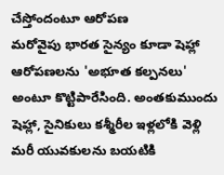చేస్తోందంటూ ఆరోపణ
మరోవైపు భారత సైన్యం కూడా షెహ్లా ఆరోపణలను 'అభూత కల్పనలు' అంటూ కొట్టిపారేసింది. అంతకుముందు షెహ్లా, సైనికులు కశ్మీరీల ఇళ్లలోకి వెళ్లి మరీ యువకులను బయటికి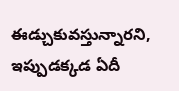ఈడ్చుకువస్తున్నారని, ఇప్పుడక్కడ ఏదీ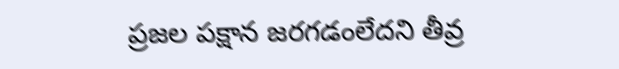ప్రజల పక్షాన జరగడంలేదని తీవ్ర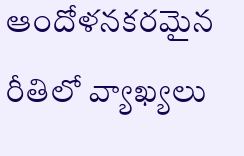ఆందోళనకరమైన రీతిలో వ్యాఖ్యలు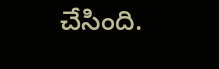చేసింది.